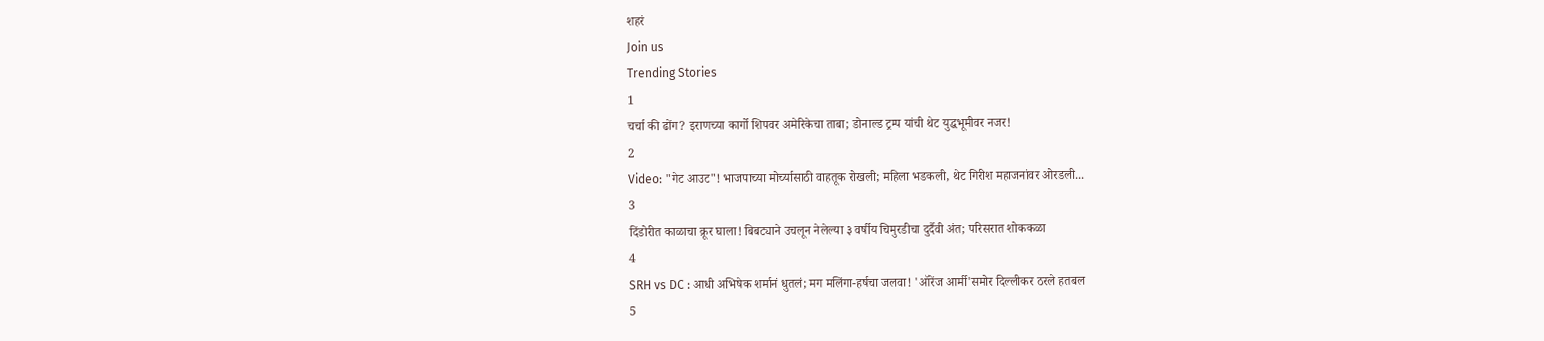शहरं
Join us
Trending Stories
1
चर्चा की ढोंग? इराणच्या कार्गो शिपवर अमेरिकेचा ताबा; डोनाल्ड ट्रम्प यांची थेट युद्धभूमीवर नजर!
2
Video: "गेट आउट"! भाजपाच्या मोर्च्यासाठी वाहतूक रोखली; महिला भडकली, थेट गिरीश महाजनांवर ओरडली...
3
दिंडोरीत काळाचा क्रूर घाला! बिबट्याने उचलून नेलेल्या ३ वर्षीय चिमुरडीचा दुर्दैवी अंत; परिसरात शोककळा
4
SRH vs DC : आधी अभिषेक शर्मानं धुतलं; मग मलिंगा-हर्षचा जलवा! 'ऑरेंज आर्मी'समोर दिल्लीकर ठरले हतबल
5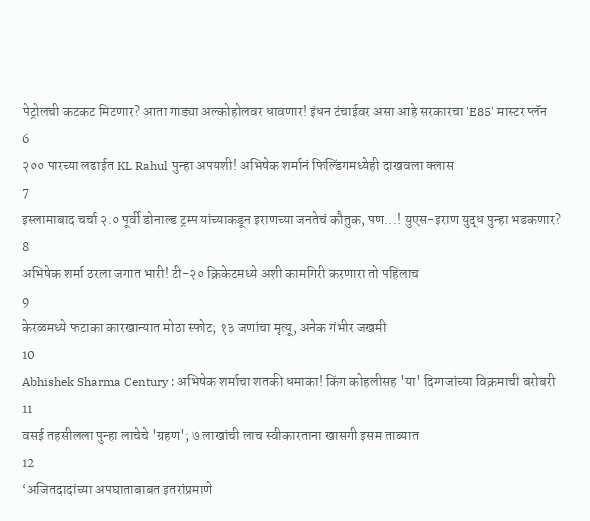पेट्रोलची कटकट मिटणार? आता गाड्या अल्कोहोलवर धावणार! इंधन टंचाईवर असा आहे सरकारचा 'E85' मास्टर प्लॅन
6
२०० पारच्या लढाईत KL Rahul पुन्हा अपयशी! अभिषेक शर्मानं फिल्डिंगमध्येही दाखवला क्लास
7
इस्लामाबाद चर्चा २.० पूर्वी डोनाल्ड ट्रम्प यांच्याकडून इराणच्या जनतेचं कौतुक, पण...! युएस-इराण युद्ध पुन्हा भडकणार?
8
अभिषेक शर्मा ठरला जगात भारी! टी-२० क्रिकेटमध्ये अशी कामगिरी करणारा तो पहिलाच
9
केरळमध्ये फटाका कारखान्यात मोठा स्फोट; १३ जणांचा मृत्यू, अनेक गंभीर जखमी
10
Abhishek Sharma Century : अभिषेक शर्माचा शतकी धमाका! किंग कोहलीसह 'या' दिग्गजांच्या विक्रमाची बरोबरी
11
वसई तहसीलला पुन्हा लाचेचे 'ग्रहण'; ७ लाखांची लाच स्वीकारताना खासगी इसम ताब्यात
12
‘अजितदादांच्या अपघाताबाबत इतरांप्रमाणे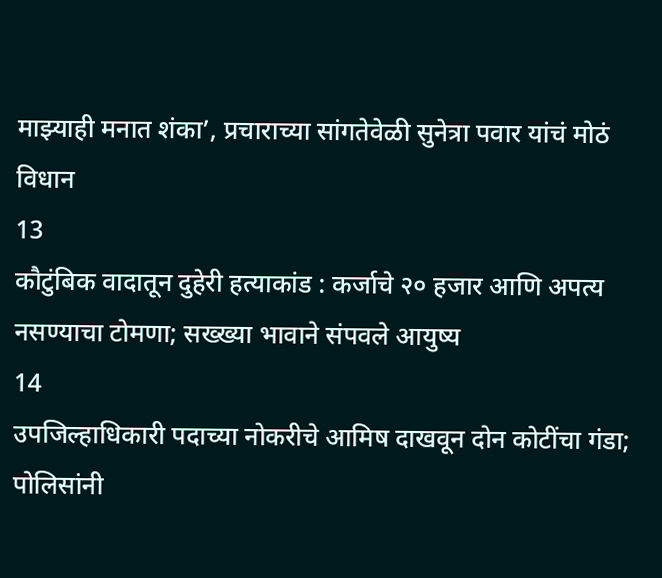माझ्याही मनात शंका’, प्रचाराच्या सांगतेवेळी सुनेत्रा पवार यांचं मोठं विधान
13
कौटुंबिक वादातून दुहेरी हत्याकांड : कर्जाचे २० हजार आणि अपत्य नसण्याचा टोमणा; सख्ख्या भावाने संपवले आयुष्य
14
उपजिल्हाधिकारी पदाच्या नोकरीचे आमिष दाखवून दोन कोटींचा गंडा; पोलिसांनी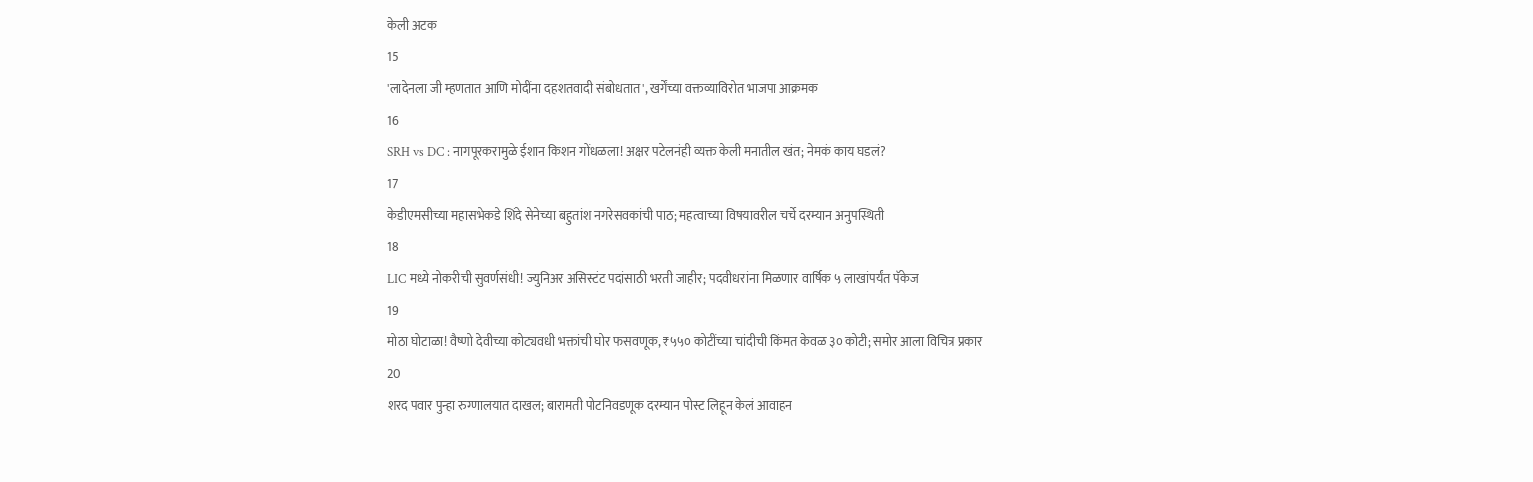केली अटक
15
'लादेनला जी म्हणतात आणि मोदींना दहशतवादी संबोधतात', खर्गेंच्या वक्तव्याविरोत भाजपा आक्रमक
16
SRH vs DC : नागपूरकरामुळे ईशान किशन गोंधळला! अक्षर पटेलनंही व्यक्त केली मनातील खंत; नेमकं काय घडलं?
17
केडीएमसीच्या महासभेकडे शिंदे सेनेच्या बहुतांश नगरेसवकांची पाठ; महत्वाच्या विषयावरील चर्चे दरम्यान अनुपस्थिती
18
LIC मध्ये नोकरीची सुवर्णसंधी! ज्युनिअर असिस्टंट पदांसाठी भरती जाहीर; पदवीधरांना मिळणार वार्षिक ५ लाखांपर्यंत पॅकेज
19
मोठा घोटाळा! वैष्णो देवीच्या कोट्यवधी भक्तांची घोर फसवणूक, ₹५५० कोटींच्या चांदीची किंमत केवळ ३० कोटी; समोर आला विचित्र प्रकार
20
शरद पवार पुन्हा रुग्णालयात दाखल; बारामती पोटनिवडणूक दरम्यान पोस्ट लिहून केलं आवाहन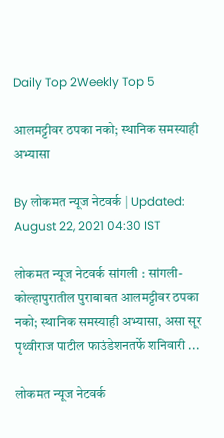Daily Top 2Weekly Top 5

आलमट्टीवर ठपका नको; स्थानिक समस्याही अभ्यासा

By लोकमत न्यूज नेटवर्क | Updated: August 22, 2021 04:30 IST

लोकमत न्यूज नेटवर्क सांगली : सांगली-कोल्हापुरातील पुराबाबत आलमट्टीवर ठपका नको; स्थानिक समस्याही अभ्यासा, असा सूर पृथ्वीराज पाटील फाउंडेशनतर्फे शनिवारी ...

लोकमत न्यूज नेटवर्क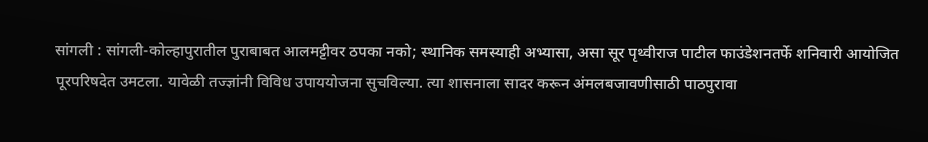सांगली : सांगली-कोल्हापुरातील पुराबाबत आलमट्टीवर ठपका नको; स्थानिक समस्याही अभ्यासा, असा सूर पृथ्वीराज पाटील फाउंडेशनतर्फे शनिवारी आयोजित पूरपरिषदेत उमटला. यावेळी तज्ज्ञांनी विविध उपाययोजना सुचविल्या. त्या शासनाला सादर करून अंमलबजावणीसाठी पाठपुरावा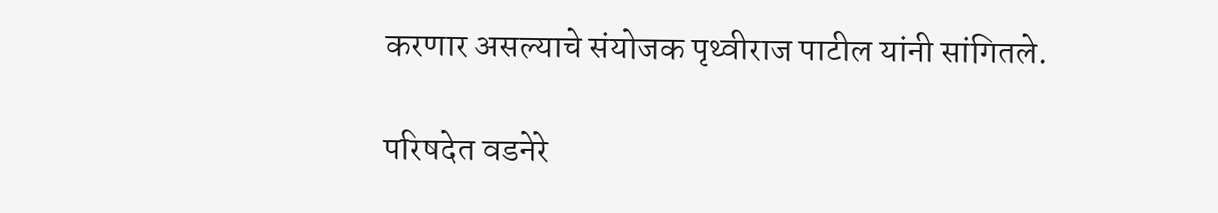करणार असल्याचे संयोजक पृथ्वीराज पाटील यांनी सांगितले.

परिषदेत वडनेरे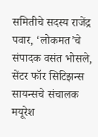समितीचे सदस्य राजेंद्र पवार, ‘लोकमत’चे संपादक वसंत भोसले, सेंटर फॉर सिटिझन्स सायन्सचे संचालक मयूरेश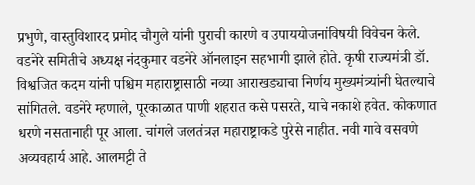प्रभुणे, वास्तुविशारद प्रमोद चौगुले यांनी पुराची कारणे व उपाययोजनांविषयी विवेचन केले. वडनेरे समितीचे अध्यक्ष नंदकुमार वडनेरे ऑनलाइन सहभागी झाले होते. कृषी राज्यमंत्री डॉ. विश्वजित कदम यांनी पश्चिम महाराष्ट्रासाठी नव्या आराखड्याचा निर्णय मुख्यमंत्र्यांनी घेतल्याचे सांगितले. वडनेरे म्हणाले, पूरकाळात पाणी शहरात कसे पसरते, याचे नकाशे हवेत. कोकणात धरणे नसतानाही पूर आला. चांगले जलतंत्रज्ञ महाराष्ट्राकडे पुरेसे नाहीत. नवी गावे वसवणे अव्यवहार्य आहे. आलमट्टी ते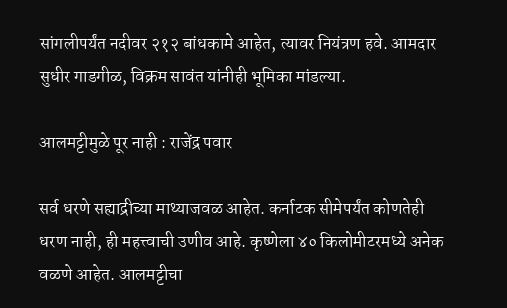सांगलीपर्यंत नदीवर २१२ बांधकामे आहेत, त्यावर नियंत्रण हवे. आमदार सुधीर गाडगीळ, विक्रम सावंत यांनीही भूमिका मांडल्या.

आलमट्टीमुळे पूर नाही : राजेंद्र पवार

सर्व धरणे सह्याद्रीच्या माथ्याजवळ आहेत. कर्नाटक सीमेपर्यंत कोणतेही धरण नाही, ही महत्त्वाची उणीव आहे. कृष्णेला ४० किलोमीटरमध्ये अनेक वळणे आहेत. आलमट्टीचा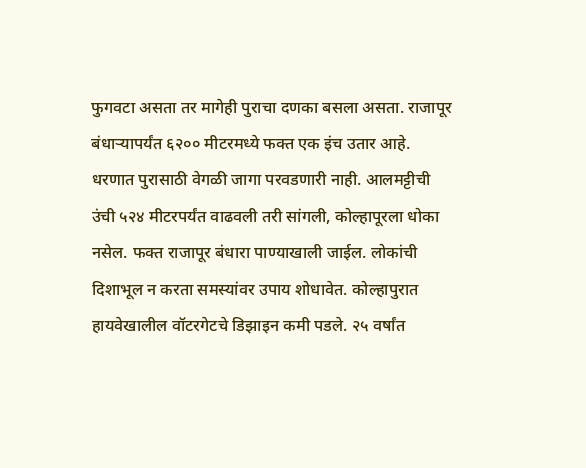फुगवटा असता तर मागेही पुराचा दणका बसला असता. राजापूर बंधाऱ्यापर्यंत ६२०० मीटरमध्ये फक्त एक इंच उतार आहे. धरणात पुरासाठी वेगळी जागा परवडणारी नाही. आलमट्टीची उंची ५२४ मीटरपर्यंत वाढवली तरी सांगली, कोल्हापूरला धोका नसेल. फक्त राजापूर बंधारा पाण्याखाली जाईल. लोकांची दिशाभूल न करता समस्यांवर उपाय शोधावेत. कोल्हापुरात हायवेखालील वॉटरगेटचे डिझाइन कमी पडले. २५ वर्षांत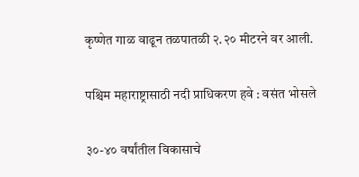कृष्णेत गाळ वाढून तळपातळी २.२० मीटरने वर आली.

पश्चिम महाराष्ट्रासाठी नदी प्राधिकरण हवे : वसंत भोसले

३०-४० वर्षांतील विकासाचे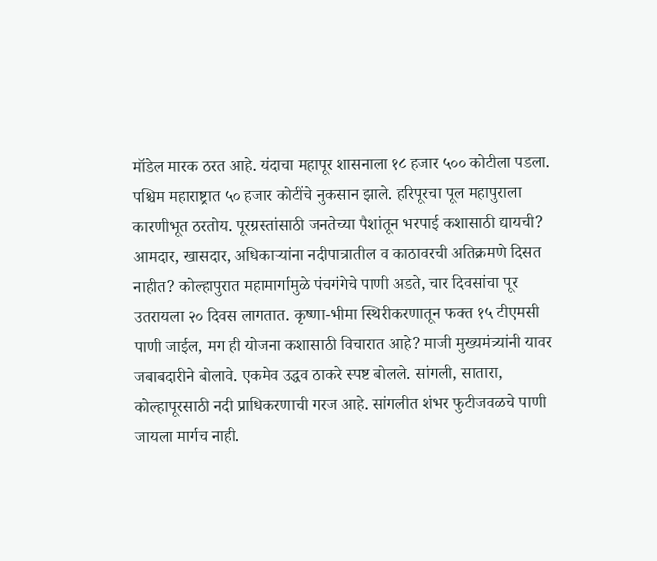मॉडेल मारक ठरत आहे. यंदाचा महापूर शासनाला १८ हजार ५०० कोटीला पडला. पश्चिम महाराष्ट्रात ५० हजार कोटींचे नुकसान झाले. हरिपूरचा पूल महापुराला कारणीभूत ठरतोय. पूरग्रस्तांसाठी जनतेच्या पैशांतून भरपाई कशासाठी द्यायची? आमदार, खासदार, अधिकाऱ्यांना नदीपात्रातील व काठावरची अतिक्रमणे दिसत नाहीत? कोल्हापुरात महामार्गामुळे पंचगंगेचे पाणी अडते, चार दिवसांचा पूर उतरायला २० दिवस लागतात. कृष्णा-भीमा स्थिरीकरणातून फक्त १५ टीएमसी पाणी जाईल, मग ही योजना कशासाठी विचारात आहे? माजी मुख्यमंत्र्यांनी यावर जबाबदारीने बोलावे. एकमेव उद्धव ठाकरे स्पष्ट बोलले. सांगली, सातारा, कोल्हापूरसाठी नदी प्राधिकरणाची गरज आहे. सांगलीत शंभर फुटीजवळचे पाणी जायला मार्गच नाही.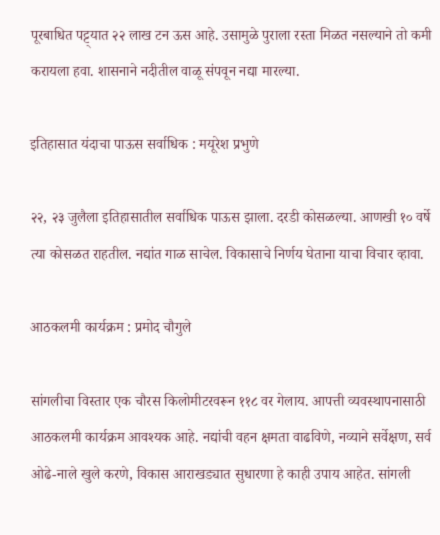पूरबाधित पट्ट्यात २२ लाख टन ऊस आहे. उसामुळे पुराला रस्ता मिळत नसल्याने तो कमी करायला हवा. शासनाने नदीतील वाळू संपवून नद्या मारल्या.

इतिहासात यंदाचा पाऊस सर्वाधिक : मयूरेश प्रभुणे

२२, २३ जुलैला इतिहासातील सर्वाधिक पाऊस झाला. दरडी कोसळल्या. आणखी १० वर्षे त्या कोसळत राहतील. नद्यांत गाळ साचेल. विकासाचे निर्णय घेताना याचा विचार व्हावा.

आठकलमी कार्यक्रम : प्रमोद चौगुले

सांगलीचा विस्तार एक चौरस किलोमीटरवरून ११८ वर गेलाय. आपत्ती व्यवस्थापनासाठी आठकलमी कार्यक्रम आवश्यक आहे. नद्यांची वहन क्षमता वाढविणे, नव्याने सर्वेक्षण, सर्व ओढे-नाले खुले करणे, विकास आराखड्यात सुधारणा हे काही उपाय आहेत. सांगली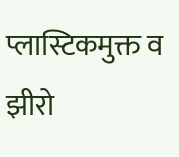प्लास्टिकमुक्त व झीरो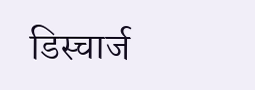डिस्चार्ज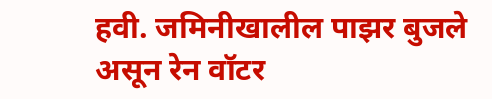हवी. जमिनीखालील पाझर बुजले असून रेन वॉटर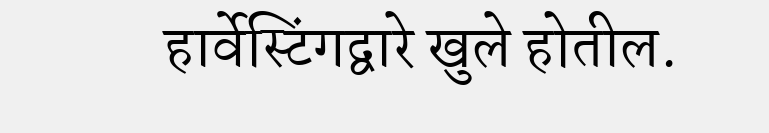हार्वेस्टिंगद्वारे खुले होतील.